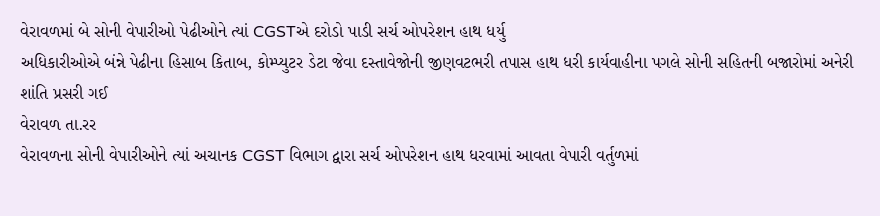વેરાવળમાં બે સોની વેપારીઓ પેઢીઓને ત્યાં CGSTએ દરોડો પાડી સર્ચ ઓપરેશન હાથ ધર્યુ
અધિકારીઓએ બંન્ને પેઢીના હિસાબ કિતાબ, કોમ્પ્યુટર ડેટા જેવા દસ્તાવેજોની જીણવટભરી તપાસ હાથ ધરી કાર્યવાહીના પગલે સોની સહિતની બજારોમાં અનેરી શાંતિ પ્રસરી ગઈ
વેરાવળ તા.રર
વેરાવળના સોની વેપારીઓને ત્યાં અચાનક CGST વિભાગ દ્વારા સર્ચ ઓપરેશન હાથ ધરવામાં આવતા વેપારી વર્તુળમાં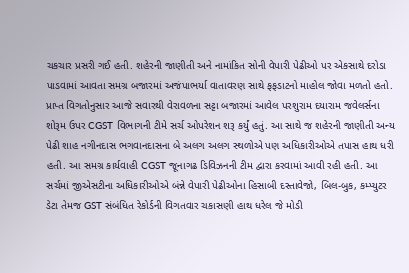ચકચાર પ્રસરી ગઈ હતી. શહેરની જાણીતી અને નામાંકિત સોની વેપારી પેઢીઓ પર એકસાથે દરોડા પાડવામાં આવતા સમગ્ર બજારમાં અજંપાભર્યા વાતાવરણ સાથે ફફડાટનો માહોલ જોવા મળતો હતો. પ્રાપ્ત વિગતોનુસાર આજે સવારથી વેરાવળના સટ્ટા બજારમાં આવેલ પરશુરામ દયારામ જવેલર્સના શોરૂમ ઉપર CGST વિભાગની ટીમે સર્ચ ઓપરેશન શરૂ કર્યું હતું. આ સાથે જ શહેરની જાણીતી અન્ય પેઢી શાહ નગીનદાસ ભગવાનદાસના બે અલગ અલગ સ્થળોએ પણ અધિકારીઓએ તપાસ હાથ ધરી હતી. આ સમગ્ર કાર્યવાહી CGST જૂનાગઢ ડિવિઝનની ટીમ દ્વારા કરવામાં આવી રહી હતી. આ સર્ચમાં જીએસટીના અધિકારીઓએ બંન્ને વેપારી પેઢીઓના હિસાબી દસ્તાવેજો, બિલ-બુક, કમ્પ્યુટર ડેટા તેમજ GST સંબંધિત રેકોર્ડની વિગતવાર ચકાસણી હાથ ધરેલ જે મોડી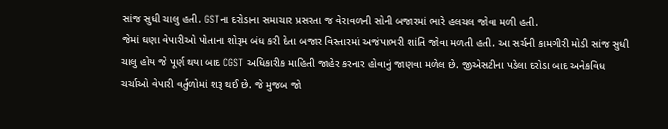સાંજ સુધી ચાલુ હતી. GSTના દરોડાના સમાચાર પ્રસરતા જ વેરાવળની સોની બજારમાં ભારે હલચલ જોવા મળી હતી.
જેમાં ઘણા વેપારીઓ પોતાના શોરૂમ બંધ કરી દેતા બજાર વિસ્તારમાં અજંપાભરી શાંતિ જોવા મળતી હતી. આ સર્ચની કામગીરી મોડી સાંજ સુધી ચાલુ હોય જે પૂર્ણ થયા બાદ CGST અધિકારીક માહિતી જાહેર કરનાર હોવાનું જાણવા મળેલ છે. જીએસટીના પડેલા દરોડા બાદ અનેકવિધ ચર્ચાઓ વેપારી વર્તુળોમાં શરૂ થઈ છે. જે મુજબ જો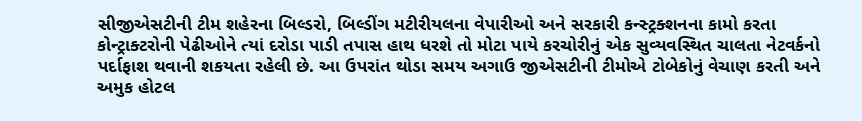સીજીએસટીની ટીમ શહેરના બિલ્ડરો, બિલ્ડીંગ મટીરીયલના વેપારીઓ અને સરકારી કન્સ્ટ્રક્શનના કામો કરતા કોન્ટ્રાક્ટરોની પેઢીઓને ત્યાં દરોડા પાડી તપાસ હાથ ધરશે તો મોટા પાયે કરચોરીનું એક સુવ્યવસ્થિત ચાલતા નેટવર્કનો પર્દાફાશ થવાની શકયતા રહેલી છે. આ ઉપરાંત થોડા સમય અગાઉ જીએસટીની ટીમોએ ટોબેકોનું વેચાણ કરતી અને અમુક હોટલ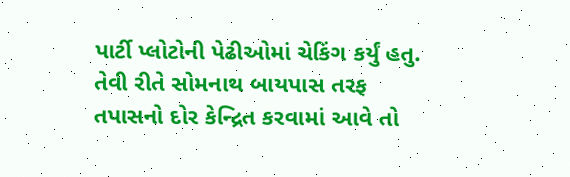પાર્ટી પ્લોટોની પેઢીઓમાં ચેકિંગ કર્યું હતુ. તેવી રીતે સોમનાથ બાયપાસ તરફ તપાસનો દોર કેન્દ્રિત કરવામાં આવે તો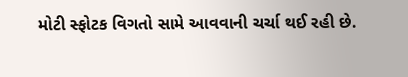મોટી સ્ફોટક વિગતો સામે આવવાની ચર્ચા થઈ રહી છે.